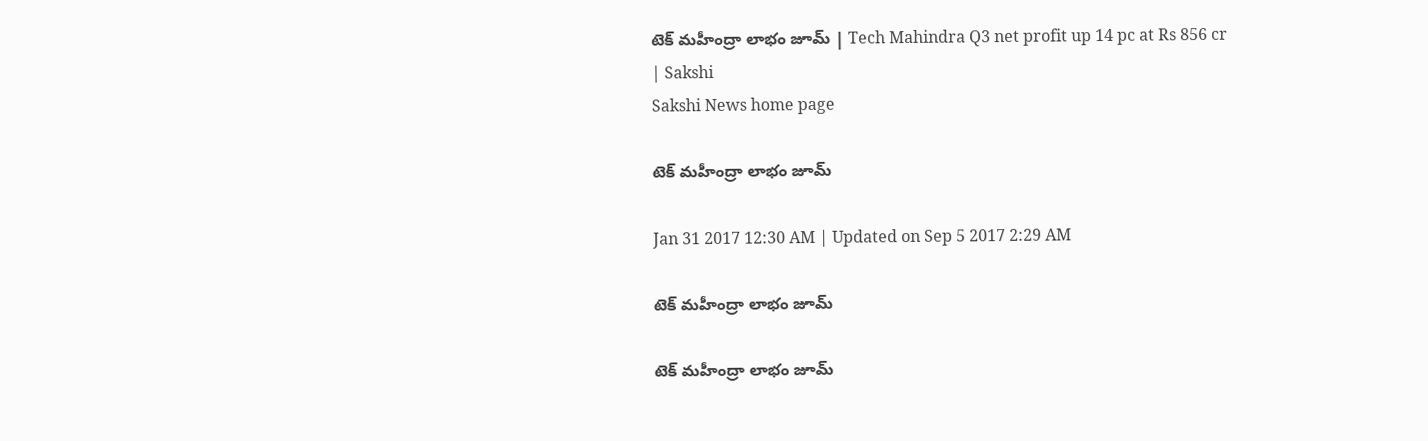టెక్‌ మహీంద్రా లాభం జూమ్‌ | Tech Mahindra Q3 net profit up 14 pc at Rs 856 cr | Sakshi
Sakshi News home page

టెక్‌ మహీంద్రా లాభం జూమ్‌

Jan 31 2017 12:30 AM | Updated on Sep 5 2017 2:29 AM

టెక్‌ మహీంద్రా లాభం జూమ్‌

టెక్‌ మహీంద్రా లాభం జూమ్‌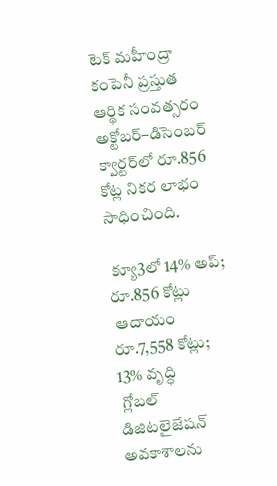టెక్‌ మహీంద్రా కంపెనీ ప్రస్తుత ఆర్థిక సంవత్సరం అక్టోబర్‌–డిసెంబర్‌ క్వార్టర్‌లో రూ.856 కోట్ల నికర లాభం సాధించింది.

 క్యూ3లో 14% అప్‌; రూ.856 కోట్లు
 ఆదాయం రూ.7,558 కోట్లు; 13% వృద్ధి
 గ్లోబల్‌ డిజిటలైజేషన్‌ అవకాశాలను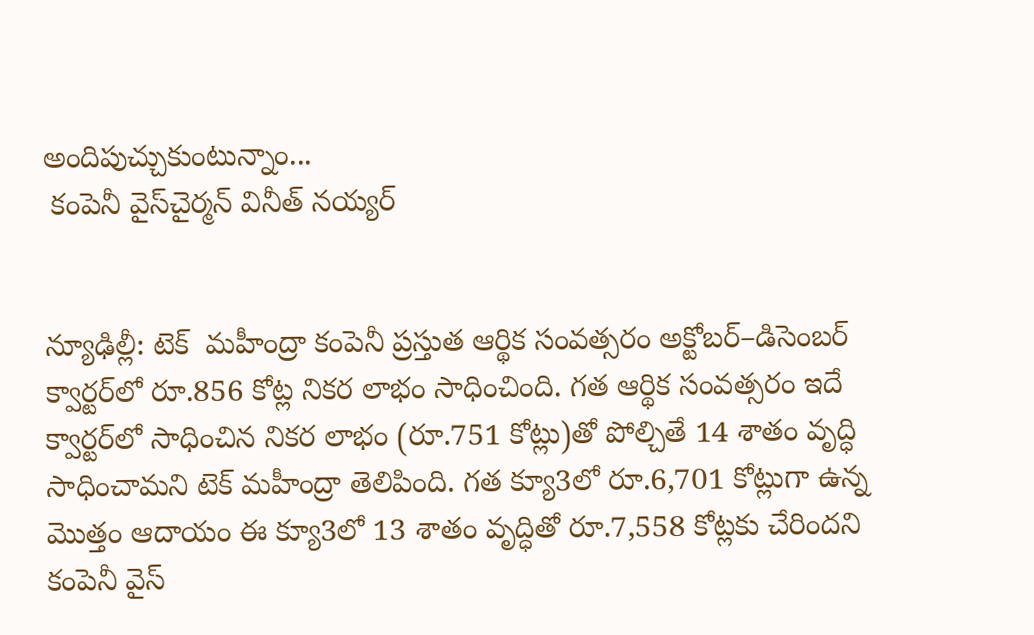అందిపుచ్చుకుంటున్నాం...
 కంపెనీ వైస్‌చైర్మన్‌ వినీత్‌ నయ్యర్‌


న్యూఢిల్లీ: టెక్‌  మహీంద్రా కంపెనీ ప్రస్తుత ఆర్థిక సంవత్సరం అక్టోబర్‌–డిసెంబర్‌ క్వార్టర్‌లో రూ.856 కోట్ల నికర లాభం సాధించింది. గత ఆర్థిక సంవత్సరం ఇదే క్వార్టర్‌లో సాధించిన నికర లాభం (రూ.751 కోట్లు)తో పోల్చితే 14 శాతం వృద్ధి సాధించామని టెక్‌ మహీంద్రా తెలిపింది. గత క్యూ3లో రూ.6,701 కోట్లుగా ఉన్న మొత్తం ఆదాయం ఈ క్యూ3లో 13 శాతం వృద్ధితో రూ.7,558 కోట్లకు చేరిందని కంపెనీ వైస్‌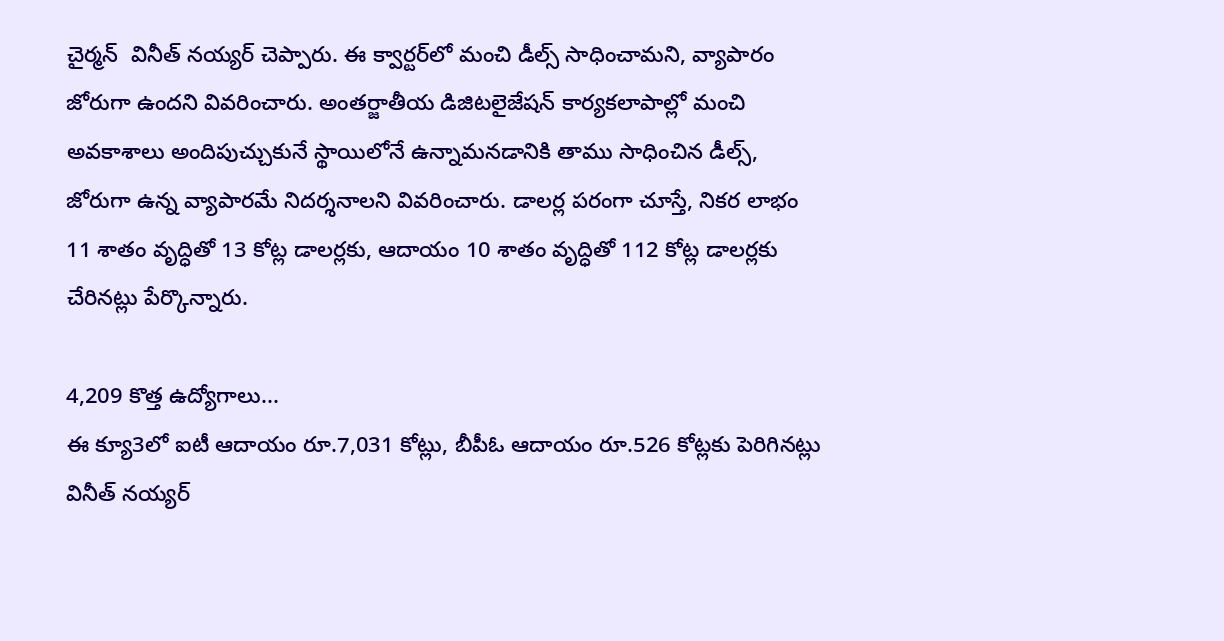చైర్మన్‌  వినీత్‌ నయ్యర్‌ చెప్పారు. ఈ క్వార్టర్‌లో మంచి డీల్స్‌ సాధించామని, వ్యాపారం జోరుగా ఉందని వివరించారు. అంతర్జాతీయ డిజిటలైజేషన్‌ కార్యకలాపాల్లో మంచి అవకాశాలు అందిపుచ్చుకునే స్థాయిలోనే ఉన్నామనడానికి తాము సాధించిన డీల్స్, జోరుగా ఉన్న వ్యాపారమే నిదర్శనాలని వివరించారు. డాలర్ల పరంగా చూస్తే, నికర లాభం 11 శాతం వృద్ధితో 13 కోట్ల డాలర్లకు, ఆదాయం 10 శాతం వృద్ధితో 112 కోట్ల డాలర్లకు చేరినట్లు పేర్కొన్నారు.

4,209 కొత్త ఉద్యోగాలు...
ఈ క్యూ3లో ఐటీ ఆదాయం రూ.7,031 కోట్లు, బీపీఓ ఆదాయం రూ.526 కోట్లకు పెరిగినట్లు వినీత్‌ నయ్యర్‌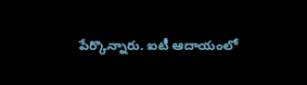పేర్కొన్నారు. ఐటీ ఆదాయంలో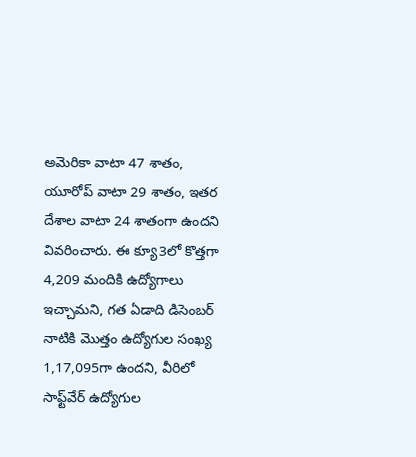అమెరికా వాటా 47 శాతం, యూరోప్‌ వాటా 29 శాతం, ఇతర దేశాల వాటా 24 శాతంగా ఉందని వివరించారు. ఈ క్యూ3లో కొత్తగా 4,209 మందికి ఉద్యోగాలు ఇచ్చామని, గత ఏడాది డిసెంబర్‌ నాటికి మొత్తం ఉద్యోగుల సంఖ్య 1,17,095గా ఉందని, వీరిలో సాఫ్ట్‌వేర్‌ ఉద్యోగుల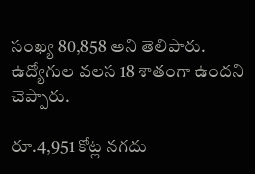సంఖ్య 80,858 అని తెలిపారు. ఉద్యోగుల వలస 18 శాతంగా ఉందని చెప్పారు.

రూ.4,951 కోట్ల నగదు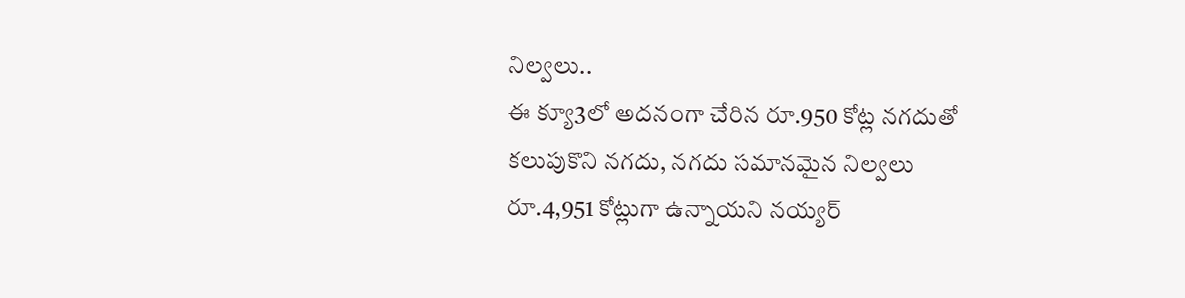నిల్వలు..
ఈ క్యూ3లో అదనంగా చేరిన రూ.950 కోట్ల నగదుతో కలుపుకొని నగదు, నగదు సమానమైన నిల్వలు రూ.4,951 కోట్లుగా ఉన్నాయని నయ్యర్‌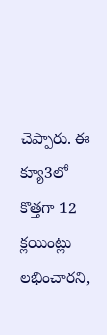చెప్పారు. ఈ క్యూ3లో కొత్తగా 12 క్లయింట్లు లభించారని,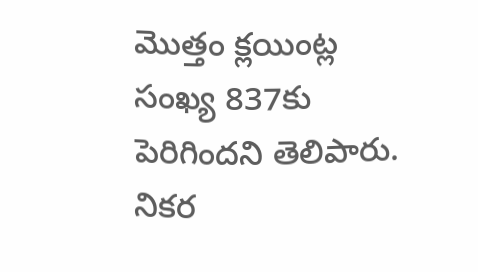మొత్తం క్లయింట్ల సంఖ్య 837కు పెరిగిందని తెలిపారు. నికర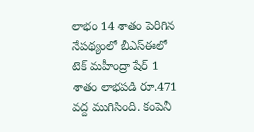లాభం 14 శాతం పెరిగిన నేపథ్యంలో బీఎస్‌ఈలో టెక్‌ మహీంద్రా షేర్‌ 1 శాతం లాభపడి రూ.471 వద్ద ముగిసింది. కంపెనీ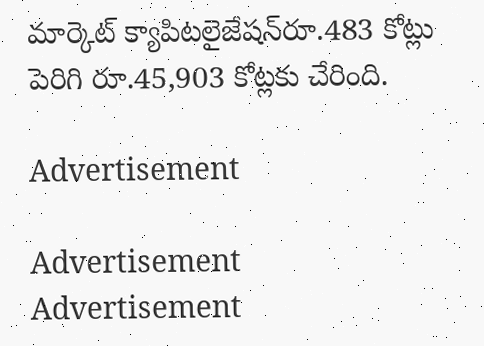మార్కెట్‌ క్యాపిటలైజేషన్‌రూ.483 కోట్లు పెరిగి రూ.45,903 కోట్లకు చేరింది.

Advertisement

Advertisement
Advertisement